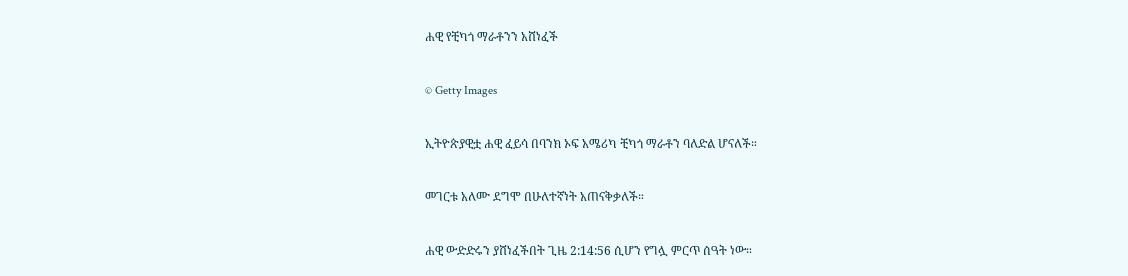ሐዊ የቺካጎ ማራቶንን አሸነፈች

© Getty Images

ኢትዮጵያዊቷ ሐዊ ፈይሳ በባንክ ኦፍ አሜሪካ ቺካጎ ማራቶን ባለድል ሆናለች።

መገርቱ አለሙ ደግሞ በሁለተኛነት አጠናቅቃለች።

ሐዊ ውድድሩን ያሸነፈችበት ጊዜ 2:14:56 ሲሆን የግሏ ምርጥ ሰዓት ነው።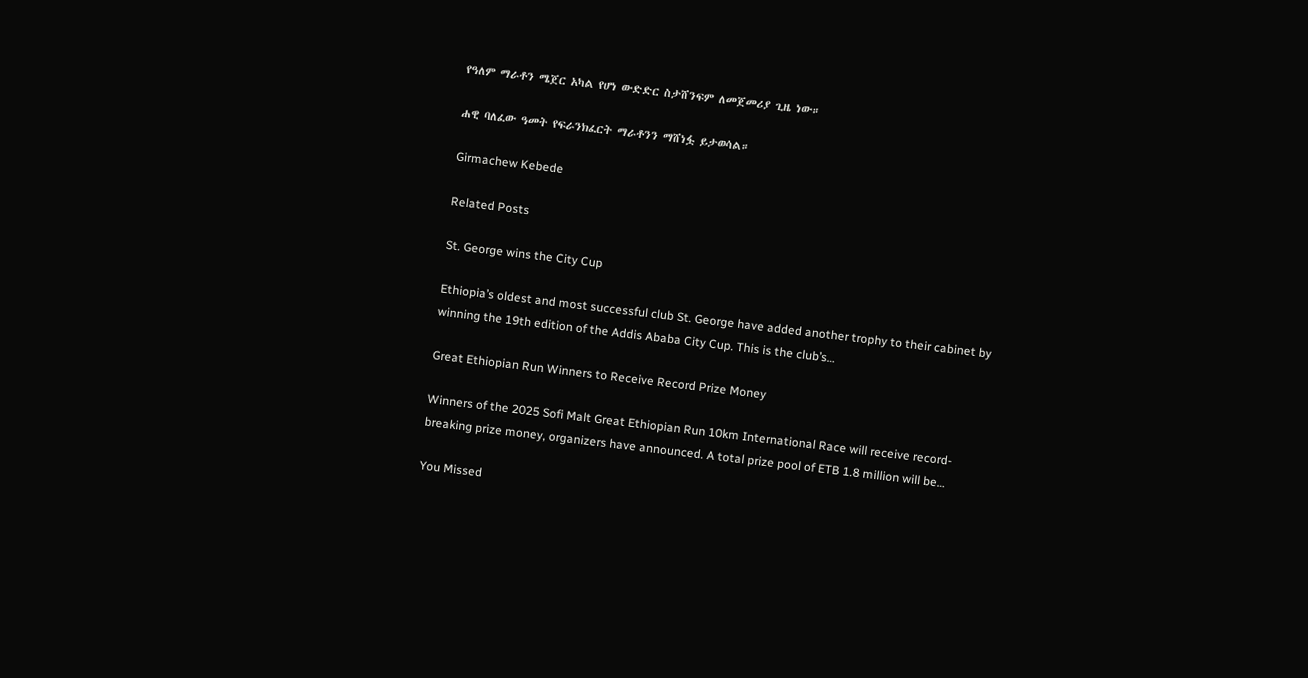የዓለም ማራቶን ሜጀር አካል የሆነ ውድድር ስታሸንፍም ለመጀመሪያ ጊዜ ነው።

ሐዊ ባለፈው ዓመት የፍራንክፈርት ማራቶንን ማሸነፏ ይታወሳል።

Girmachew Kebede

Related Posts

St. George wins the City Cup

Ethiopia’s oldest and most successful club St. George have added another trophy to their cabinet by winning the 19th edition of the Addis Ababa City Cup. This is the club’s…

Great Ethiopian Run Winners to Receive Record Prize Money

Winners of the 2025 Sofi Malt Great Ethiopian Run 10km International Race will receive record-breaking prize money, organizers have announced. A total prize pool of ETB 1.8 million will be…

You Missed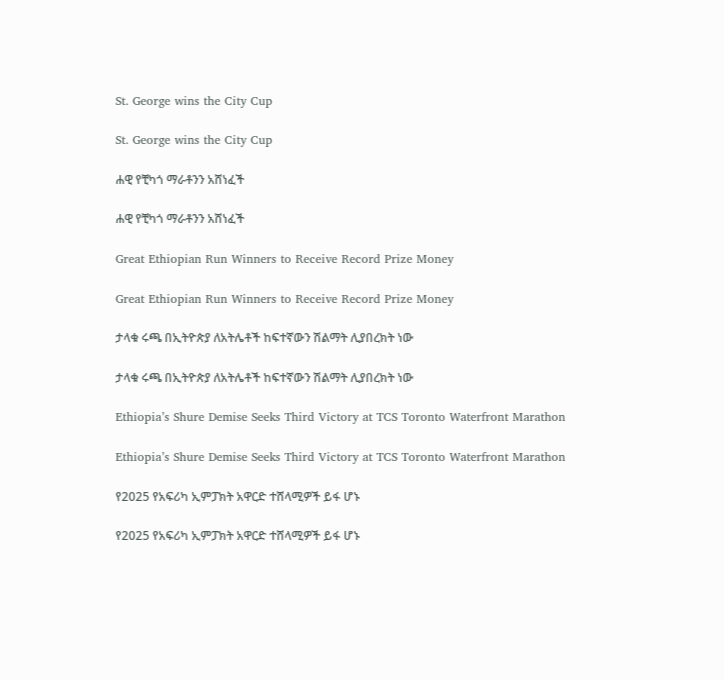St. George wins the City Cup

St. George wins the City Cup

ሐዊ የቺካጎ ማራቶንን አሸነፈች

ሐዊ የቺካጎ ማራቶንን አሸነፈች

Great Ethiopian Run Winners to Receive Record Prize Money

Great Ethiopian Run Winners to Receive Record Prize Money

ታላቁ ሩጫ በኢትዮጵያ ለአትሌቶች ከፍተኛውን ሽልማት ሊያበረክት ነው

ታላቁ ሩጫ በኢትዮጵያ ለአትሌቶች ከፍተኛውን ሽልማት ሊያበረክት ነው

Ethiopia’s Shure Demise Seeks Third Victory at TCS Toronto Waterfront Marathon

Ethiopia’s Shure Demise Seeks Third Victory at TCS Toronto Waterfront Marathon

የ2025 የአፍሪካ ኢምፓክት አዋርድ ተሸላሚዎች ይፋ ሆኑ

የ2025 የአፍሪካ ኢምፓክት አዋርድ ተሸላሚዎች ይፋ ሆኑ